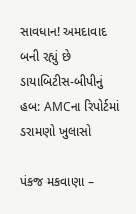સાવધાન! અમદાવાદ બની રહ્યું છે ડાયાબિટીસ-બીપીનું હબ: AMCના રિપોર્ટમાં ડરામણો ખુલાસો

પંકજ મકવાણા –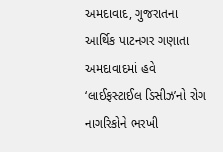અમદાવાદ, ગુજરાતના આર્થિક પાટનગર ગણાતા અમદાવાદમાં હવે ‘લાઈફસ્ટાઈલ ડિસીઝ’નો રોગ નાગરિકોને ભરખી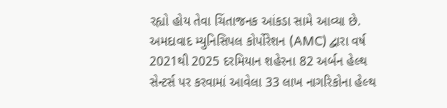રહ્યો હોય તેવા ચિંતાજનક આંકડા સામે આવ્યા છે. અમદાવાદ મ્યુનિસિપલ કોર્પોરેશન (AMC) દ્વારા વર્ષ 2021થી 2025 દરમિયાન શહેરના 82 અર્બન હેલ્થ સેન્ટર્સ પર કરવામાં આવેલા 33 લાખ નાગરિકોના હેલ્થ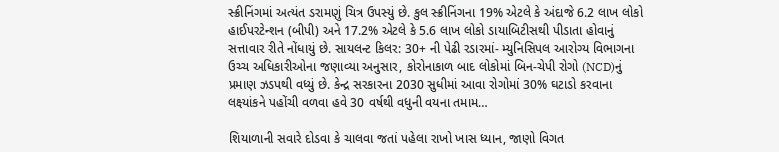સ્ક્રીનિંગમાં અત્યંત ડરામણું ચિત્ર ઉપસ્યું છે. કુલ સ્ક્રીનિંગના 19% એટલે કે અંદાજે 6.2 લાખ લોકો હાઈપરટેન્શન (બીપી) અને 17.2% એટલે કે 5.6 લાખ લોકો ડાયાબિટીસથી પીડાતા હોવાનું સત્તાવાર રીતે નોંધાયું છે. સાયલન્ટ કિલર: 30+ ની પેઢી રડારમાં- મ્યુનિસિપલ આરોગ્ય વિભાગના ઉચ્ચ અધિકારીઓના જણાવ્યા અનુસાર, કોરોનાકાળ બાદ લોકોમાં બિન-ચેપી રોગો (NCD)નું પ્રમાણ ઝડપથી વધ્યું છે. કેન્દ્ર સરકારના 2030 સુધીમાં આવા રોગોમાં 30% ઘટાડો કરવાના લક્ષ્‍યાંકને પહોંચી વળવા હવે 30 વર્ષથી વધુની વયના તમામ…

શિયાળાની સવારે દોડવા કે ચાલવા જતાં પહેલા રાખો ખાસ ધ્યાન, જાણો વિગત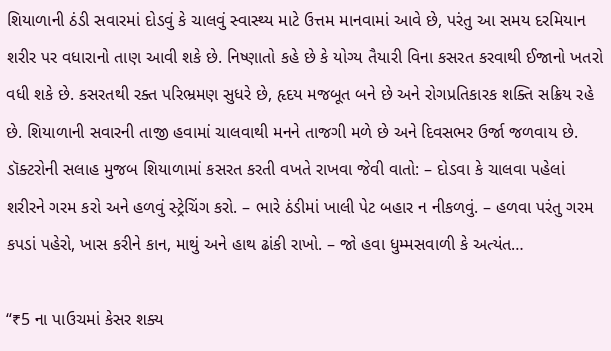શિયાળાની ઠંડી સવારમાં દોડવું કે ચાલવું સ્વાસ્થ્ય માટે ઉત્તમ માનવામાં આવે છે, પરંતુ આ સમય દરમિયાન શરીર પર વધારાનો તાણ આવી શકે છે. નિષ્ણાતો કહે છે કે યોગ્ય તૈયારી વિના કસરત કરવાથી ઈજાનો ખતરો વધી શકે છે. કસરતથી રક્ત પરિભ્રમણ સુધરે છે, હૃદય મજબૂત બને છે અને રોગપ્રતિકારક શક્તિ સક્રિય રહે છે. શિયાળાની સવારની તાજી હવામાં ચાલવાથી મનને તાજગી મળે છે અને દિવસભર ઉર્જા જળવાય છે. ડૉક્ટરોની સલાહ મુજબ શિયાળામાં કસરત કરતી વખતે રાખવા જેવી વાતો: – દોડવા કે ચાલવા પહેલાં શરીરને ગરમ કરો અને હળવું સ્ટ્રેચિંગ કરો. – ભારે ઠંડીમાં ખાલી પેટ બહાર ન નીકળવું. – હળવા પરંતુ ગરમ કપડાં પહેરો, ખાસ કરીને કાન, માથું અને હાથ ઢાંકી રાખો. – જો હવા ધુમ્મસવાળી કે અત્યંત…

“₹5 ના પાઉચમાં કેસર શક્ય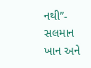નથી”- સલમાન ખાન અને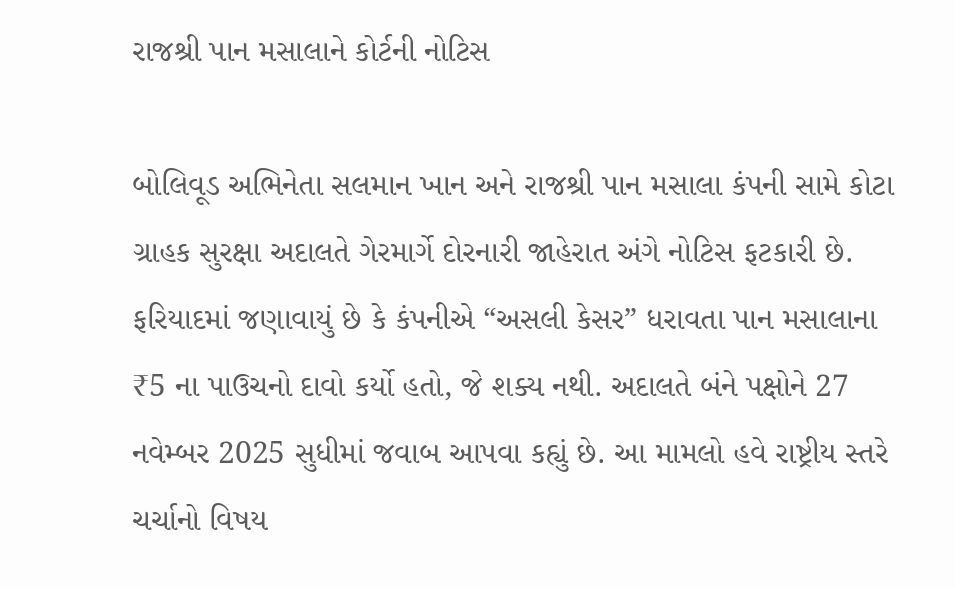રાજશ્રી પાન મસાલાને કોર્ટની નોટિસ

બોલિવૂડ અભિનેતા સલમાન ખાન અને રાજશ્રી પાન મસાલા કંપની સામે કોટા ગ્રાહક સુરક્ષા અદાલતે ગેરમાર્ગે દોરનારી જાહેરાત અંગે નોટિસ ફટકારી છે. ફરિયાદમાં જણાવાયું છે કે કંપનીએ “અસલી કેસર” ધરાવતા પાન મસાલાના ₹5 ના પાઉચનો દાવો કર્યો હતો, જે શક્ય નથી. અદાલતે બંને પક્ષોને 27 નવેમ્બર 2025 સુધીમાં જવાબ આપવા કહ્યું છે. આ મામલો હવે રાષ્ટ્રીય સ્તરે ચર્ચાનો વિષય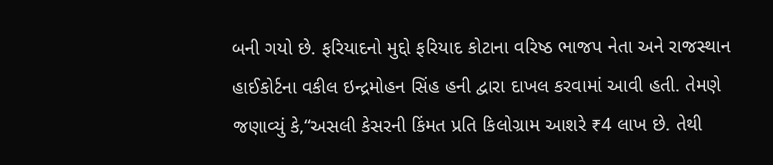બની ગયો છે. ફરિયાદનો મુદ્દો ફરિયાદ કોટાના વરિષ્ઠ ભાજપ નેતા અને રાજસ્થાન હાઈકોર્ટના વકીલ ઇન્દ્રમોહન સિંહ હની દ્વારા દાખલ કરવામાં આવી હતી. તેમણે જણાવ્યું કે,“અસલી કેસરની કિંમત પ્રતિ કિલોગ્રામ આશરે ₹4 લાખ છે. તેથી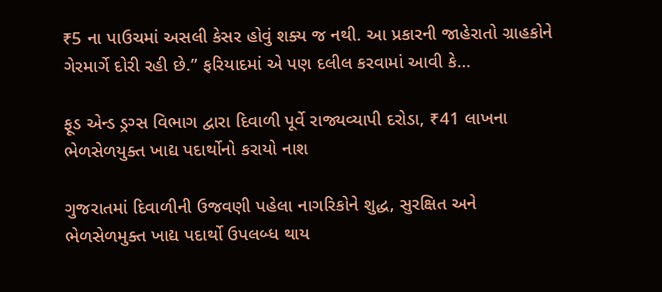₹5 ના પાઉચમાં અસલી કેસર હોવું શક્ય જ નથી. આ પ્રકારની જાહેરાતો ગ્રાહકોને ગેરમાર્ગે દોરી રહી છે.” ફરિયાદમાં એ પણ દલીલ કરવામાં આવી કે…

ફૂડ એન્ડ ડ્રગ્સ વિભાગ દ્વારા દિવાળી પૂર્વે રાજ્યવ્યાપી દરોડા, ₹41 લાખના ભેળસેળયુક્ત ખાદ્ય પદાર્થોનો કરાયો નાશ

ગુજરાતમાં દિવાળીની ઉજવણી પહેલા નાગરિકોને શુદ્ધ, સુરક્ષિત અને ભેળસેળમુક્ત ખાદ્ય પદાર્થો ઉપલબ્ધ થાય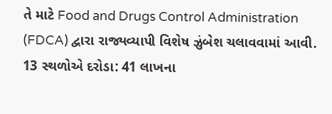તે માટે Food and Drugs Control Administration (FDCA) દ્વારા રાજ્યવ્યાપી વિશેષ ઝુંબેશ ચલાવવામાં આવી. 13 સ્થળોએ દરોડા: 41 લાખના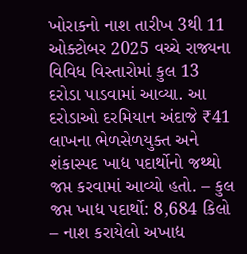ખોરાકનો નાશ તારીખ 3થી 11 ઓક્ટોબર 2025 વચ્ચે રાજ્યના વિવિધ વિસ્તારોમાં કુલ 13 દરોડા પાડવામાં આવ્યા. આ દરોડાઓ દરમિયાન અંદાજે ₹41 લાખના ભેળસેળયુક્ત અને શંકાસ્પદ ખાદ્ય પદાર્થોનો જથ્થો જપ્ત કરવામાં આવ્યો હતો. – કુલ જપ્ત ખાદ્ય પદાર્થો: 8,684 કિલો – નાશ કરાયેલો અખાદ્ય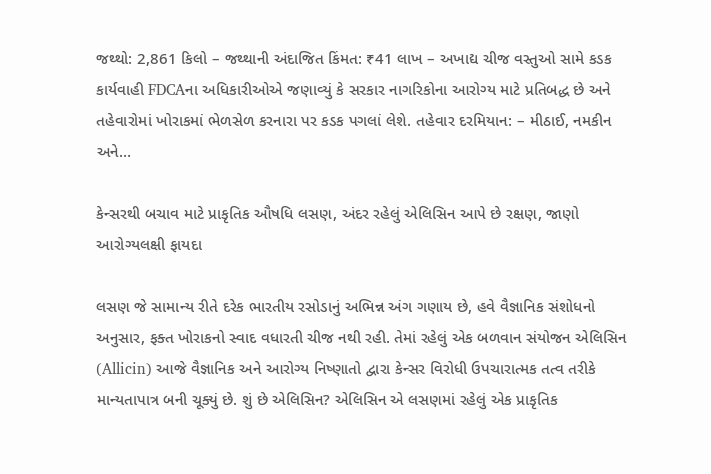જથ્થો: 2,861 કિલો – જથ્થાની અંદાજિત કિંમત: ₹41 લાખ – અખાદ્ય ચીજ વસ્તુઓ સામે કડક કાર્યવાહી FDCAના અધિકારીઓએ જણાવ્યું કે સરકાર નાગરિકોના આરોગ્ય માટે પ્રતિબદ્ધ છે અને તહેવારોમાં ખોરાકમાં ભેળસેળ કરનારા પર કડક પગલાં લેશે. તહેવાર દરમિયાન: – મીઠાઈ, નમકીન અને…

કેન્સરથી બચાવ માટે પ્રાકૃતિક ઔષધિ લસણ, અંદર રહેલું એલિસિન આપે છે રક્ષણ, જાણો આરોગ્યલક્ષી ફાયદા

લસણ જે સામાન્ય રીતે દરેક ભારતીય રસોડાનું અભિન્ન અંગ ગણાય છે, હવે વૈજ્ઞાનિક સંશોધનો અનુસાર, ફક્ત ખોરાકનો સ્વાદ વધારતી ચીજ નથી રહી. તેમાં રહેલું એક બળવાન સંયોજન એલિસિન (Allicin) આજે વૈજ્ઞાનિક અને આરોગ્ય નિષ્ણાતો દ્વારા કેન્સર વિરોધી ઉપચારાત્મક તત્વ તરીકે માન્યતાપાત્ર બની ચૂક્યું છે. શું છે એલિસિન? એલિસિન એ લસણમાં રહેલું એક પ્રાકૃતિક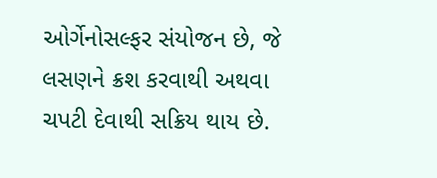ઓર્ગેનોસલ્ફર સંયોજન છે, જે લસણને ક્રશ કરવાથી અથવા ચપટી દેવાથી સક્રિય થાય છે.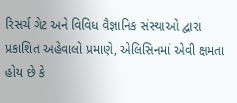રિસર્ચ ગેટ અને વિવિધ વૈજ્ઞાનિક સંસ્થાઓ દ્વારા પ્રકાશિત અહેવાલો પ્રમાણે, એલિસિનમાં એવી ક્ષમતા હોય છે કે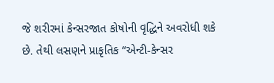જે શરીરમાં કેન્સરજાત કોષોની વૃદ્ધિને અવરોધી શકે છે. તેથી લસણને પ્રાકૃતિક “એન્ટી-કેન્સર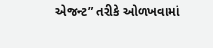એજન્ટ” તરીકે ઓળખવામાં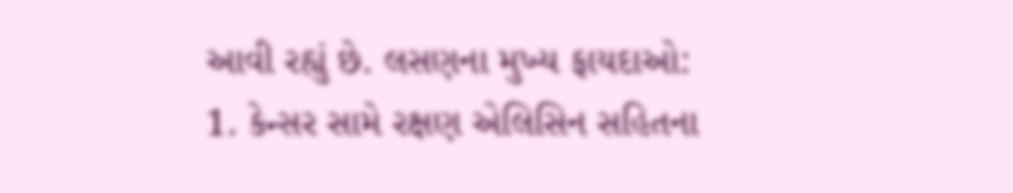આવી રહ્યું છે. લસણના મુખ્ય ફાયદાઓ: 1. કેન્સર સામે રક્ષણ એલિસિન સહિતના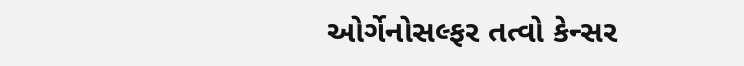ઓર્ગેનોસલ્ફર તત્વો કેન્સર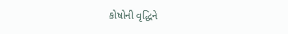કોષોની વૃદ્ધિને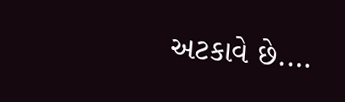અટકાવે છે.…